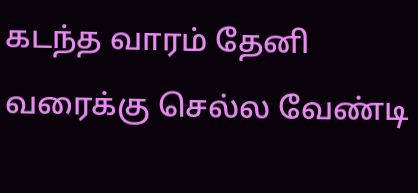கடந்த வாரம் தேனி வரைக்கு செல்ல வேண்டி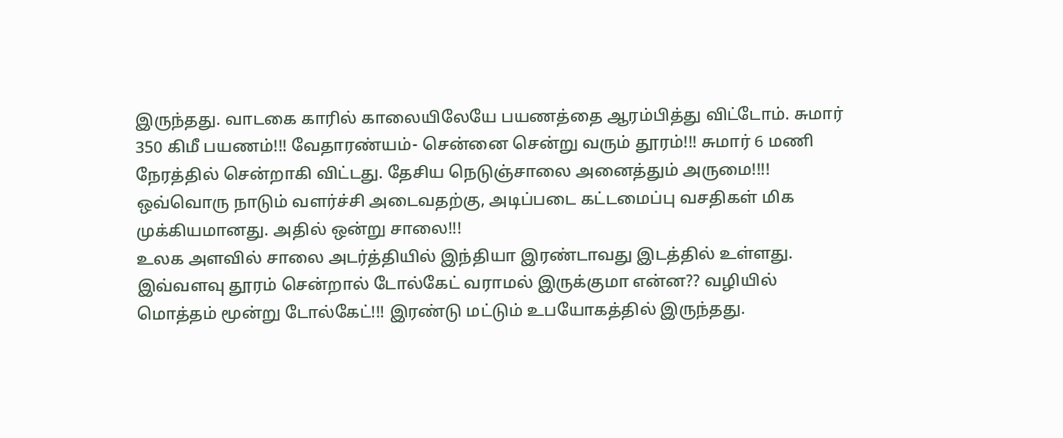இருந்தது. வாடகை காரில் காலையிலேயே பயணத்தை ஆரம்பித்து விட்டோம். சுமார்
350 கிமீ பயணம்!!! வேதாரண்யம்- சென்னை சென்று வரும் தூரம்!!! சுமார் 6 மணி நேரத்தில் சென்றாகி விட்டது. தேசிய நெடுஞ்சாலை அனைத்தும் அருமை!!!!
ஒவ்வொரு நாடும் வளர்ச்சி அடைவதற்கு, அடிப்படை கட்டமைப்பு வசதிகள் மிக முக்கியமானது. அதில் ஒன்று சாலை!!!
உலக அளவில் சாலை அடர்த்தியில் இந்தியா இரண்டாவது இடத்தில் உள்ளது.
இவ்வளவு தூரம் சென்றால் டோல்கேட் வராமல் இருக்குமா என்ன?? வழியில் மொத்தம் மூன்று டோல்கேட்!!! இரண்டு மட்டும் உபயோகத்தில் இருந்தது.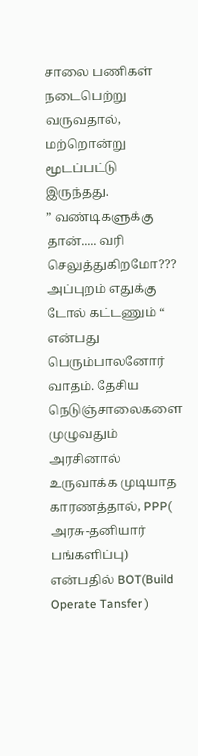சாலை பணிகள் நடைபெற்று வருவதால், மற்றொன்று மூடப்பட்டு இருந்தது.
” வண்டிகளுக்கு தான்..... வரி செலுத்துகிறமோ??? அப்புறம் எதுக்கு டோல் கட்டணும் “ என்பது பெரும்பாலனோர் வாதம். தேசிய நெடுஞ்சாலைகளை முழுவதும் அரசினால் உருவாக்க முடியாத காரணத்தால், PPP( அரசு-தனியார் பங்களிப்பு) என்பதில் BOT(Build Operate Tansfer )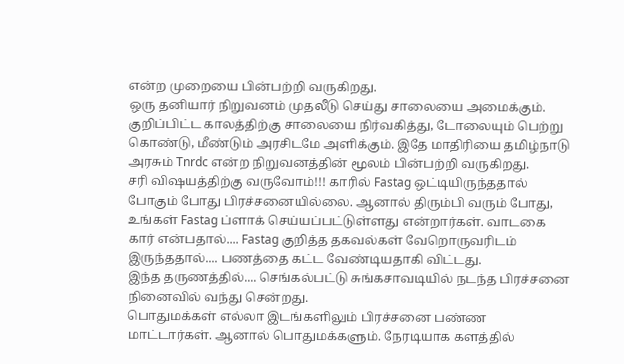என்ற முறையை பின்பற்றி வருகிறது.
ஒரு தனியார் நிறுவனம் முதலீடு செய்து சாலையை அமைக்கும். குறிப்பிட்ட காலத்திற்கு சாலையை நிர்வகித்து, டோலையும் பெற்று கொண்டு, மீண்டும் அரசிடமே அளிக்கும். இதே மாதிரியை தமிழ்நாடு அரசும் Tnrdc என்ற நிறுவனத்தின் மூலம் பின்பற்றி வருகிறது.
சரி விஷயத்திற்கு வருவோம்!!! காரில் Fastag ஒட்டியிருந்ததால் போகும் போது பிரச்சனையில்லை. ஆனால் திரும்பி வரும் போது, உங்கள் Fastag ப்ளாக் செய்யப்பட்டுள்ளது என்றார்கள். வாடகை கார் என்பதால்.... Fastag குறித்த தகவல்கள் வேறொருவரிடம் இருந்ததால்.... பணத்தை கட்ட வேண்டியதாகி விட்டது.
இந்த தருணத்தில்.... செங்கல்பட்டு சுங்கசாவடியில் நடந்த பிரச்சனை நினைவில் வந்து சென்றது.
பொதுமக்கள் எல்லா இடங்களிலும் பிரச்சனை பண்ண மாட்டார்கள். ஆனால் பொதுமக்களும். நேரடியாக களத்தில்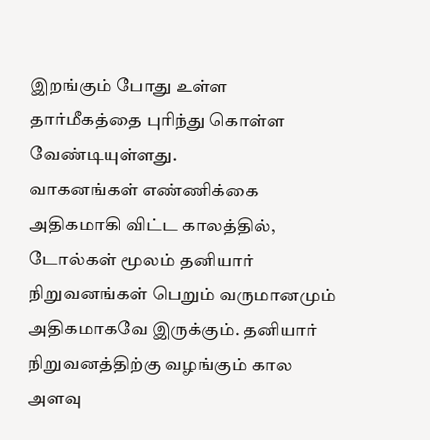இறங்கும் போது உள்ள தார்மீகத்தை புரிந்து கொள்ள வேண்டியுள்ளது.
வாகனங்கள் எண்ணிக்கை அதிகமாகி விட்ட காலத்தில், டோல்கள் மூலம் தனியார் நிறுவனங்கள் பெறும் வருமானமும் அதிகமாகவே இருக்கும். தனியார் நிறுவனத்திற்கு வழங்கும் கால அளவு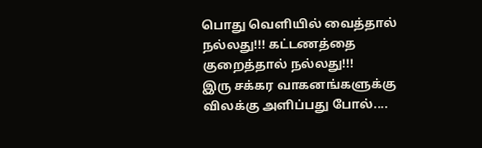பொது வெளியில் வைத்தால் நல்லது!!! கட்டணத்தை குறைத்தால் நல்லது!!!
இரு சக்கர வாகனங்களுக்கு விலக்கு அளிப்பது போல்....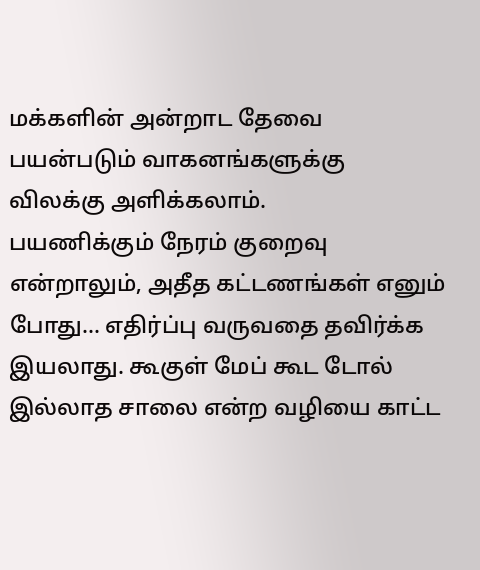மக்களின் அன்றாட தேவை பயன்படும் வாகனங்களுக்கு விலக்கு அளிக்கலாம்.
பயணிக்கும் நேரம் குறைவு என்றாலும், அதீத கட்டணங்கள் எனும் போது... எதிர்ப்பு வருவதை தவிர்க்க இயலாது. கூகுள் மேப் கூட டோல் இல்லாத சாலை என்ற வழியை காட்ட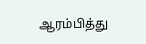ஆரம்பித்து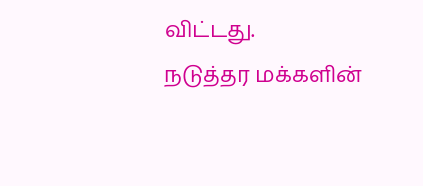விட்டது.
நடுத்தர மக்களின்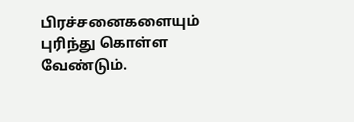பிரச்சனைகளையும் புரிந்து கொள்ள வேண்டும்.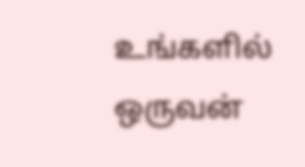உங்களில் ஒருவன்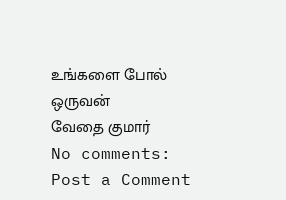உங்களை போல் ஒருவன்
வேதை குமார்
No comments:
Post a Comment